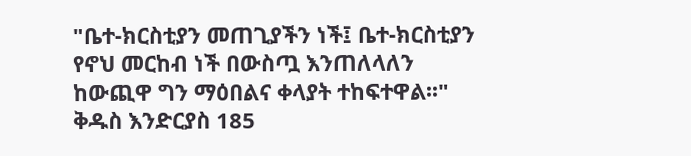"ቤተ-ክርስቲያን መጠጊያችን ነች፤ ቤተ-ክርስቲያን የኖህ መርከብ ነች በውስጧ እንጠለላለን ከውጪዋ ግን ማዕበልና ቀላያት ተከፍተዋል፡፡" ቅዱስ እንድርያስ 185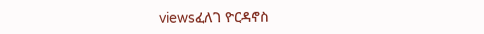viewsፈለገ ዮርዳኖስ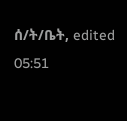ሰ/ት/ቤት, edited 05:51